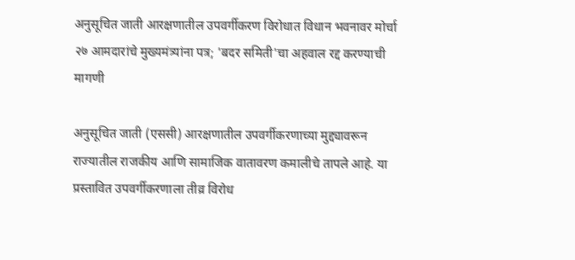अनुसूचित जाती आरक्षणातील उपवर्गीकरण विरोधात विधान भवनावर मोर्चा २७ आमदारांचे मुख्यमंत्र्यांना पत्र; 'बदर समिती'चा अहवाल रद्द करण्याची मागणी

अनुसूचित जाती (एससी) आरक्षणातील उपवर्गीकरणाच्या मुद्द्यावरून राज्यातील राजकीय आणि सामाजिक वातावरण कमालीचे तापले आहे. या प्रस्तावित उपवर्गीकरणाला तीव्र विरोध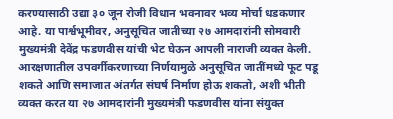करण्यासाठी उद्या ३० जून रोजी विधान भवनावर भव्य मोर्चा धडकणार आहे. या पार्श्वभूमीवर, अनुसूचित जातीच्या २७ आमदारांनी सोमवारी मुख्यमंत्री देवेंद्र फडणवीस यांची भेट घेऊन आपली नाराजी व्यक्त केली. आरक्षणातील उपवर्गीकरणाच्या निर्णयामुळे अनुसूचित जातींमध्ये फूट पडू शकते आणि समाजात अंतर्गत संघर्ष निर्माण होऊ शकतो, अशी भीती व्यक्त करत या २७ आमदारांनी मुख्यमंत्री फडणवीस यांना संयुक्त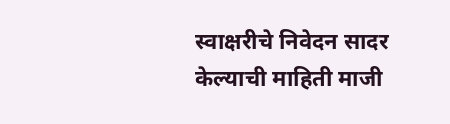स्वाक्षरीचे निवेदन सादर केल्याची माहिती माजी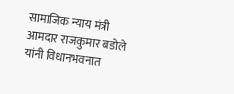सामाजिक न्याय मंत्री आमदार राजकुमार बडोले यांनी विधानभवनात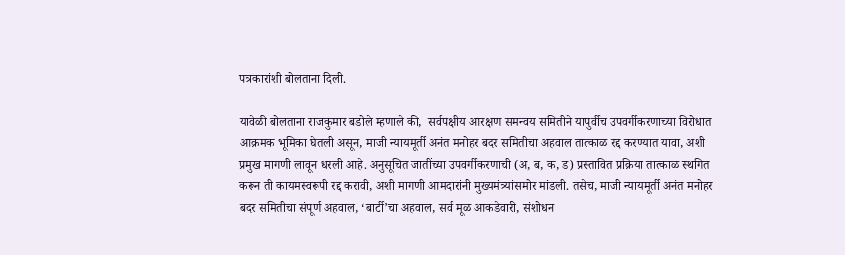पत्रकारांशी बोलताना दिली.

यावेळी बोलताना राजकुमार बडोले म्हणाले की,  सर्वपक्षीय आरक्षण समन्वय समितीने यापुर्वीच उपवर्गीकरणाच्या विरोधात आक्रमक भूमिका घेतली असून, माजी न्यायमूर्ती अनंत मनोहर बदर समितीचा अहवाल तात्काळ रद्द करण्यात यावा, अशी प्रमुख मागणी लावून धरली आहे. अनुसूचित जातींच्या उपवर्गीकरणाची (अ, ब, क, ड) प्रस्तावित प्रक्रिया तात्काळ स्थगित करून ती कायमस्वरूपी रद्द करावी, अशी मागणी आमदारांनी मुख्यमंत्र्यांसमोर मांडली. तसेच, माजी न्यायमूर्ती अनंत मनोहर बदर समितीचा संपूर्ण अहवाल, ‘बार्टी’चा अहवाल, सर्व मूळ आकडेवारी, संशोधन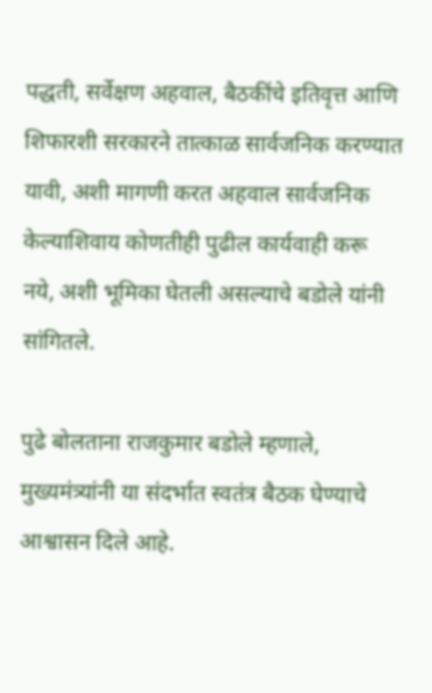पद्धती, सर्वेक्षण अहवाल, बैठकींचे इतिवृत्त आणि शिफारशी सरकारने तात्काळ सार्वजनिक करण्यात यावी, अशी मागणी करत अहवाल सार्वजनिक केल्याशिवाय कोणतीही पुढील कार्यवाही करू नये, अशी भूमिका घेतली असल्याचे बडोले यांनी सांगितले.

पुढे बोलताना राजकुमार बडोले म्हणाले, मुख्यमंत्र्यांनी या संदर्भात स्वतंत्र बैठक घेण्याचे आश्वासन दिले आहे.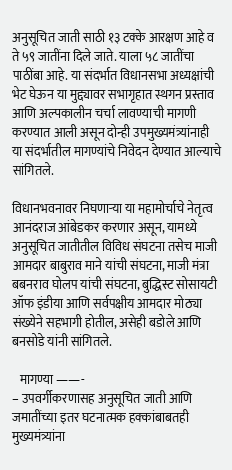अनुसूचित जाती साठी १३ टक्के आरक्षण आहे व ते ५९ जातींना दिले जाते. याला ५८ जातींचा पाठींबा आहे. या संदर्भात विधानसभा अध्यक्षांची भेट घेऊन या मुद्द्यावर सभागृहात स्थगन प्रस्ताव आणि अल्पकालीन चर्चा लावण्याची मागणी करण्यात आली असून दोन्ही उपमुख्यमंत्र्यांनाही या संदर्भातील मागण्यांचे निवेदन देण्यात आल्याचे सांगितले.

विधानभवनावर निघणाऱ्या या महामोर्चाचे नेतृत्व आनंदराज आंबेडकर करणार असून, यामध्ये अनुसूचित जातीतील विविध संघटना तसेच माजी आमदार बाबुराव माने यांची संघटना, माजी मंत्रा बबनराव घोलप यांची संघटना, बुद्धिस्ट सोसायटी ऑफ इंडीया आणि सर्वपक्षीय आमदार मोठ्या संख्येने सहभागी होतील, असेही बडोले आणि बनसोडे यांनी सांगितले.

   मागण्या ——-
– उपवर्गीकरणासह अनुसूचित जाती आणि जमातींच्या इतर घटनात्मक हक्कांबाबतही मुख्यमंत्र्यांना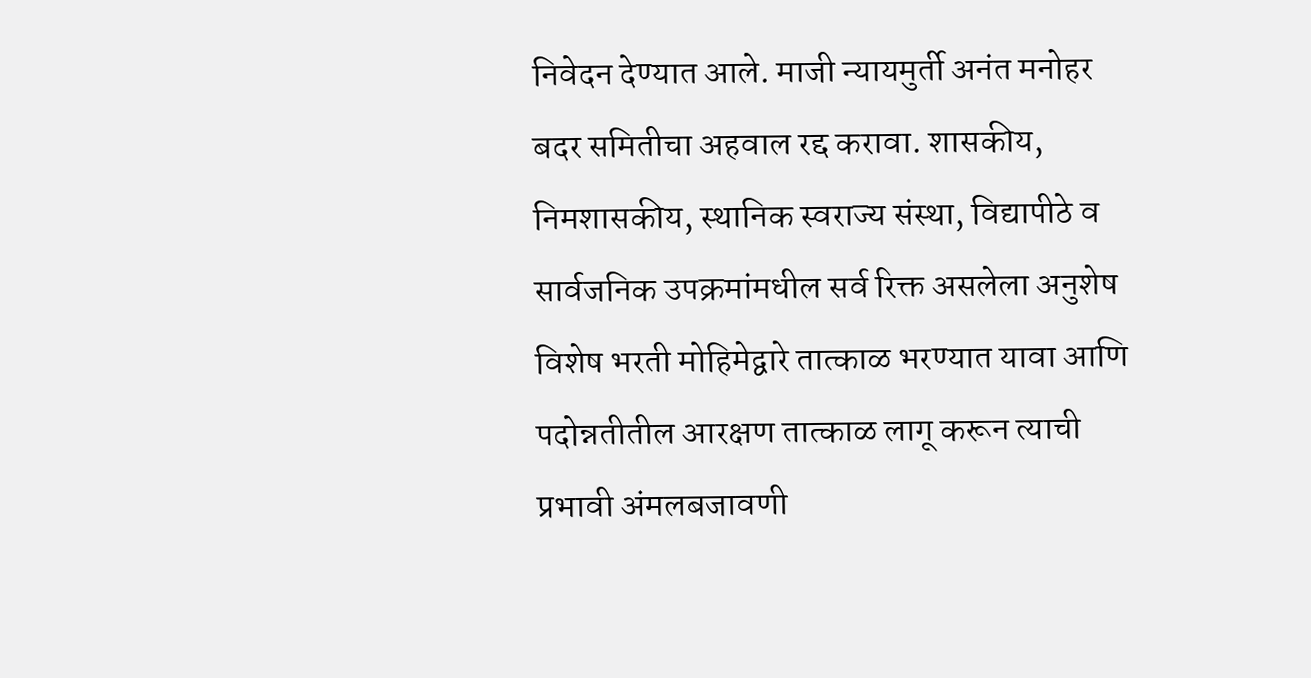निवेदन देण्यात आले. माजी न्यायमुर्ती अनंत मनोहर बदर समितीचा अहवाल रद्द करावा. शासकीय, निमशासकीय, स्थानिक स्वराज्य संस्था, विद्यापीठे व सार्वजनिक उपक्रमांमधील सर्व रिक्त असलेला अनुशेष विशेष भरती मोहिमेद्वारे तात्काळ भरण्यात यावा आणि पदोन्नतीतील आरक्षण तात्काळ लागू करून त्याची प्रभावी अंमलबजावणी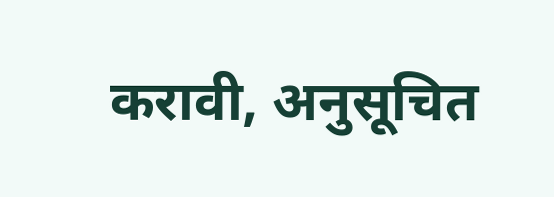करावी, अनुसूचित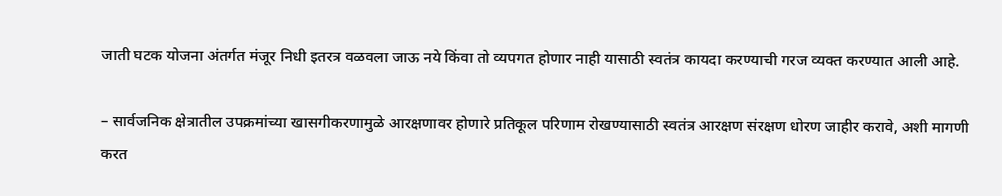जाती घटक योजना अंतर्गत मंजूर निधी इतरत्र वळवला जाऊ नये किंवा तो व्यपगत होणार नाही यासाठी स्वतंत्र कायदा करण्याची गरज व्यक्त करण्यात आली आहे.

– सार्वजनिक क्षेत्रातील उपक्रमांच्या खासगीकरणामुळे आरक्षणावर होणारे प्रतिकूल परिणाम रोखण्यासाठी स्वतंत्र आरक्षण संरक्षण धोरण जाहीर करावे, अशी मागणी करत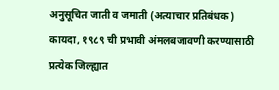अनुसूचित जाती व जमाती (अत्याचार प्रतिबंधक) कायदा, १९८९ ची प्रभावी अंमलबजावणी करण्यासाठी प्रत्येक जिल्ह्यात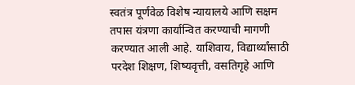स्वतंत्र पूर्णवेळ विशेष न्यायालये आणि सक्षम तपास यंत्रणा कार्यान्वित करण्याची मागणी करण्यात आली आहे. याशिवाय, विद्यार्थ्यांसाठी परदेश शिक्षण, शिष्यवृत्ती, वसतिगृहे आणि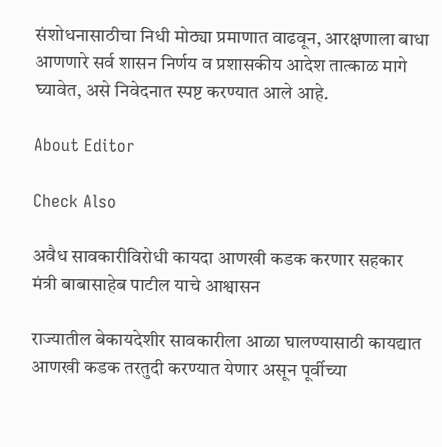संशोधनासाठीचा निधी मोठ्या प्रमाणात वाढवून, आरक्षणाला बाधा आणणारे सर्व शासन निर्णय व प्रशासकीय आदेश तात्काळ मागे घ्यावेत, असे निवेदनात स्पष्ट करण्यात आले आहे.

About Editor

Check Also

अवैध सावकारीविरोधी कायदा आणखी कडक करणार सहकार मंत्री बाबासाहेब पाटील याचे आश्वासन

राज्यातील बेकायदेशीर सावकारीला आळा घालण्यासाठी कायद्यात आणखी कडक तरतुदी करण्यात येणार असून पूर्वीच्या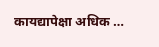कायद्यापेक्षा अधिक …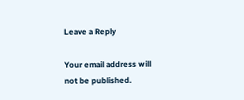Leave a Reply

Your email address will not be published.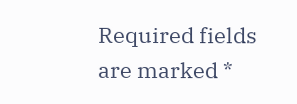Required fields are marked *